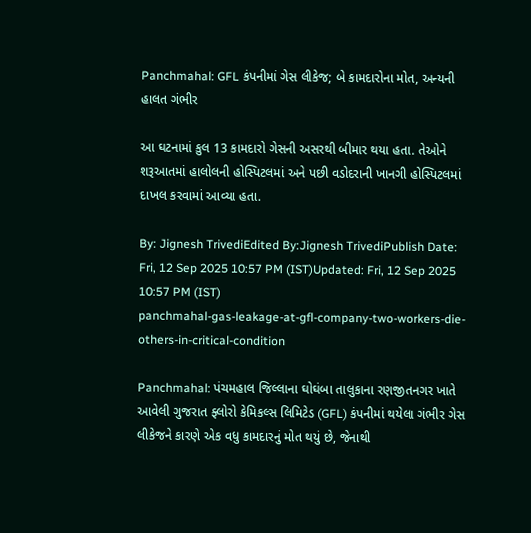Panchmahal: GFL કંપનીમાં ગેસ લીકેજ; બે કામદારોના મોત, અન્યની હાલત ગંભીર

આ ઘટનામાં કુલ 13 કામદારો ગેસની અસરથી બીમાર થયા હતા. તેઓને શરૂઆતમાં હાલોલની હોસ્પિટલમાં અને પછી વડોદરાની ખાનગી હોસ્પિટલમાં દાખલ કરવામાં આવ્યા હતા.

By: Jignesh TrivediEdited By:Jignesh TrivediPublish Date: Fri, 12 Sep 2025 10:57 PM (IST)Updated: Fri, 12 Sep 2025 10:57 PM (IST)
panchmahal-gas-leakage-at-gfl-company-two-workers-die-others-in-critical-condition

Panchmahal: પંચમહાલ જિલ્લાના ઘોઘંબા તાલુકાના રણજીતનગર ખાતે આવેલી ગુજરાત ફ્લોરો કેમિકલ્સ લિમિટેડ (GFL) કંપનીમાં થયેલા ગંભીર ગેસ લીકેજને કારણે એક વધુ કામદારનું મોત થયું છે, જેનાથી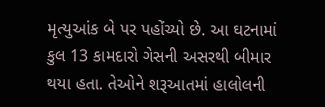મૃત્યુઆંક બે પર પહોંચ્યો છે. આ ઘટનામાં કુલ 13 કામદારો ગેસની અસરથી બીમાર થયા હતા. તેઓને શરૂઆતમાં હાલોલની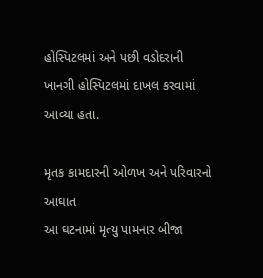હોસ્પિટલમાં અને પછી વડોદરાની ખાનગી હોસ્પિટલમાં દાખલ કરવામાં આવ્યા હતા.

મૃતક કામદારની ઓળખ અને પરિવારનો આઘાત
આ ઘટનામાં મૃત્યુ પામનાર બીજા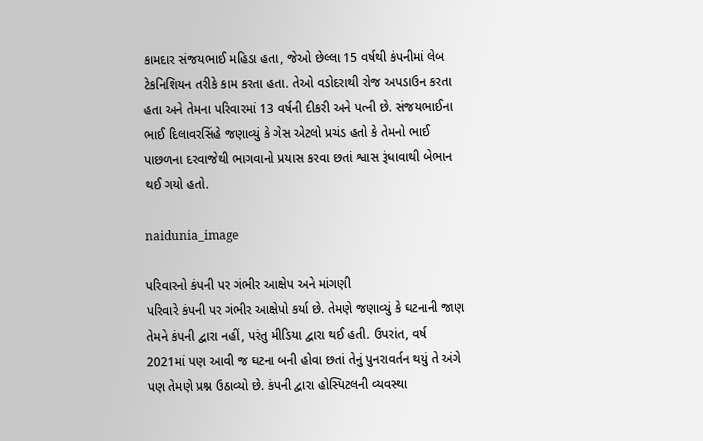કામદાર સંજયભાઈ મહિડા હતા, જેઓ છેલ્લા 15 વર્ષથી કંપનીમાં લેબ ટેકનિશિયન તરીકે કામ કરતા હતા. તેઓ વડોદરાથી રોજ અપડાઉન કરતા હતા અને તેમના પરિવારમાં 13 વર્ષની દીકરી અને પત્ની છે. સંજયભાઈના ભાઈ દિલાવરસિંહે જણાવ્યું કે ગેસ એટલો પ્રચંડ હતો કે તેમનો ભાઈ પાછળના દરવાજેથી ભાગવાનો પ્રયાસ કરવા છતાં શ્વાસ રૂંધાવાથી બેભાન થઈ ગયો હતો.

naidunia_image

પરિવારનો કંપની પર ગંભીર આક્ષેપ અને માંગણી
પરિવારે કંપની પર ગંભીર આક્ષેપો કર્યા છે. તેમણે જણાવ્યું કે ઘટનાની જાણ તેમને કંપની દ્વારા નહીં, પરંતુ મીડિયા દ્વારા થઈ હતી. ઉપરાંત, વર્ષ 2021માં પણ આવી જ ઘટના બની હોવા છતાં તેનું પુનરાવર્તન થયું તે અંગે પણ તેમણે પ્રશ્ન ઉઠાવ્યો છે. કંપની દ્વારા હોસ્પિટલની વ્યવસ્થા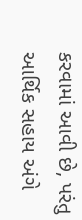કરવામાં આવી છે, પરંતુ આર્થિક સહાય અંગે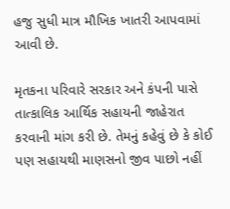હજુ સુધી માત્ર મૌખિક ખાતરી આપવામાં આવી છે.

મૃતકના પરિવારે સરકાર અને કંપની પાસે તાત્કાલિક આર્થિક સહાયની જાહેરાત કરવાની માંગ કરી છે. તેમનું કહેવું છે કે કોઈ પણ સહાયથી માણસનો જીવ પાછો નહીં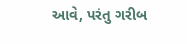આવે, પરંતુ ગરીબ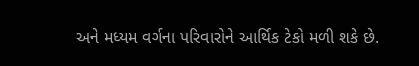અને મધ્યમ વર્ગના પરિવારોને આર્થિક ટેકો મળી શકે છે.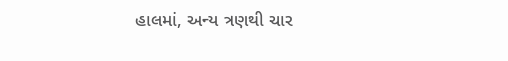હાલમાં, અન્ય ત્રણથી ચાર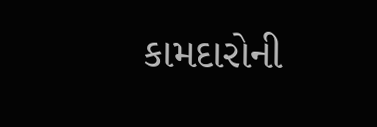કામદારોની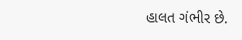હાલત ગંભીર છે.